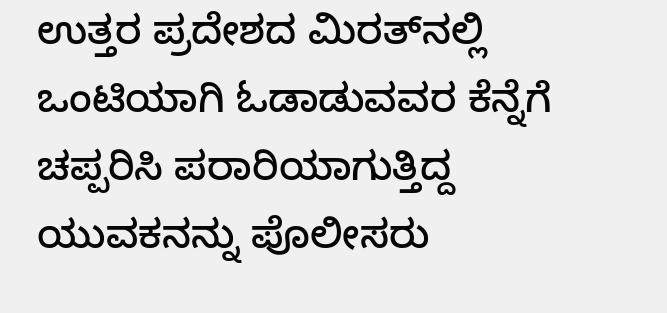ಉತ್ತರ ಪ್ರದೇಶದ ಮಿರತ್‌ನಲ್ಲಿ ಒಂಟಿಯಾಗಿ ಓಡಾಡುವವರ ಕೆನ್ನೆಗೆ ಚಪ್ಪರಿಸಿ ಪರಾರಿಯಾಗುತ್ತಿದ್ದ ಯುವಕನನ್ನು ಪೊಲೀಸರು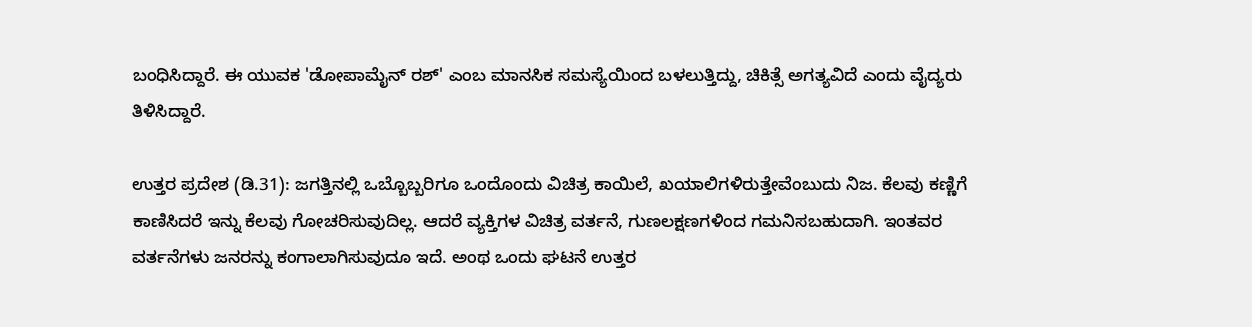ಬಂಧಿಸಿದ್ದಾರೆ. ಈ ಯುವಕ 'ಡೋಪಾಮೈನ್ ರಶ್' ಎಂಬ ಮಾನಸಿಕ ಸಮಸ್ಯೆಯಿಂದ ಬಳಲುತ್ತಿದ್ದು, ಚಿಕಿತ್ಸೆ ಅಗತ್ಯವಿದೆ ಎಂದು ವೈದ್ಯರು ತಿಳಿಸಿದ್ದಾರೆ.

ಉತ್ತರ ಪ್ರದೇಶ (ಡಿ.31): ಜಗತ್ತಿನಲ್ಲಿ ಒಬ್ಬೊಬ್ಬರಿಗೂ ಒಂದೊಂದು ವಿಚಿತ್ರ ಕಾಯಿಲೆ, ಖಯಾಲಿಗಳಿರುತ್ತೇವೆಂಬುದು ನಿಜ. ಕೆಲವು ಕಣ್ಣಿಗೆ ಕಾಣಿಸಿದರೆ ಇನ್ನು ಕೆಲವು ಗೋಚರಿಸುವುದಿಲ್ಲ. ಆದರೆ ವ್ಯಕ್ತಿಗಳ ವಿಚಿತ್ರ ವರ್ತನೆ, ಗುಣಲಕ್ಷಣಗಳಿಂದ ಗಮನಿಸಬಹುದಾಗಿ. ಇಂತವರ ವರ್ತನೆಗಳು ಜನರನ್ನು ಕಂಗಾಲಾಗಿಸುವುದೂ ಇದೆ. ಅಂಥ ಒಂದು ಘಟನೆ ಉತ್ತರ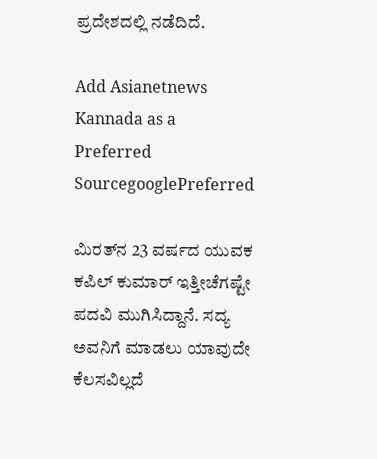ಪ್ರದೇಶದಲ್ಲಿ ನಡೆದಿದೆ.

Add Asianetnews Kannada as a Preferred SourcegooglePreferred

ಮಿರತ್‌ನ 23 ವರ್ಷದ ಯುವಕ ಕಪಿಲ್ ಕುಮಾರ್ ಇತ್ತೀಚೆಗಷ್ಟೇ ಪದವಿ ಮುಗಿಸಿದ್ದಾನೆ. ಸದ್ಯ ಅವನಿಗೆ ಮಾಡಲು ಯಾವುದೇ ಕೆಲಸವಿಲ್ಲದೆ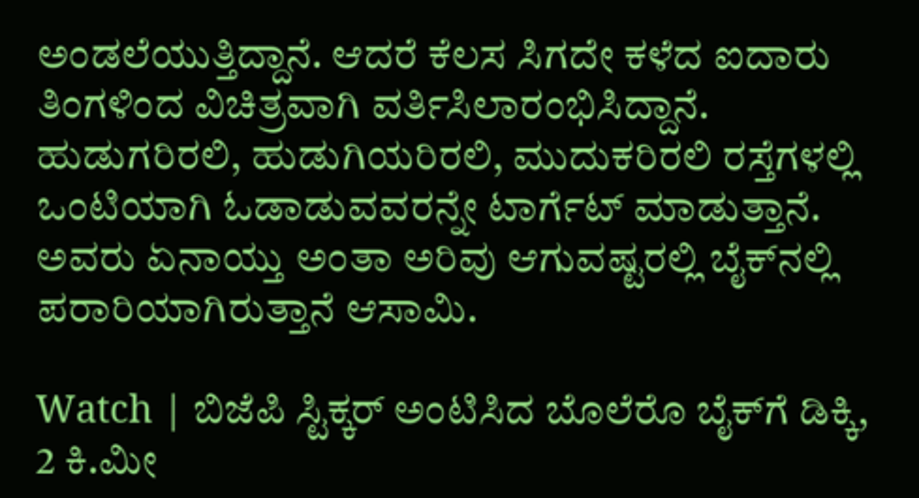ಅಂಡಲೆಯುತ್ತಿದ್ದಾನೆ. ಆದರೆ ಕೆಲಸ ಸಿಗದೇ ಕಳೆದ ಐದಾರು ತಿಂಗಳಿಂದ ವಿಚಿತ್ರವಾಗಿ ವರ್ತಿಸಿಲಾರಂಭಿಸಿದ್ದಾನೆ. ಹುಡುಗರಿರಲಿ, ಹುಡುಗಿಯರಿರಲಿ, ಮುದುಕರಿರಲಿ ರಸ್ತೆಗಳಲ್ಲಿ ಒಂಟಿಯಾಗಿ ಓಡಾಡುವವರನ್ನೇ ಟಾರ್ಗೆಟ್ ಮಾಡುತ್ತಾನೆ. ಅವರು ಏನಾಯ್ತು ಅಂತಾ ಅರಿವು ಆಗುವಷ್ಟರಲ್ಲಿ ಬೈಕ್‌ನಲ್ಲಿ ಪರಾರಿಯಾಗಿರುತ್ತಾನೆ ಆಸಾಮಿ.

Watch | ಬಿಜೆಪಿ ಸ್ಟಿಕ್ಕರ್‌ ಅಂಟಿಸಿದ ಬೊಲೆರೊ ಬೈಕ್‌ಗೆ ಡಿಕ್ಕಿ, 2 ಕಿ.ಮೀ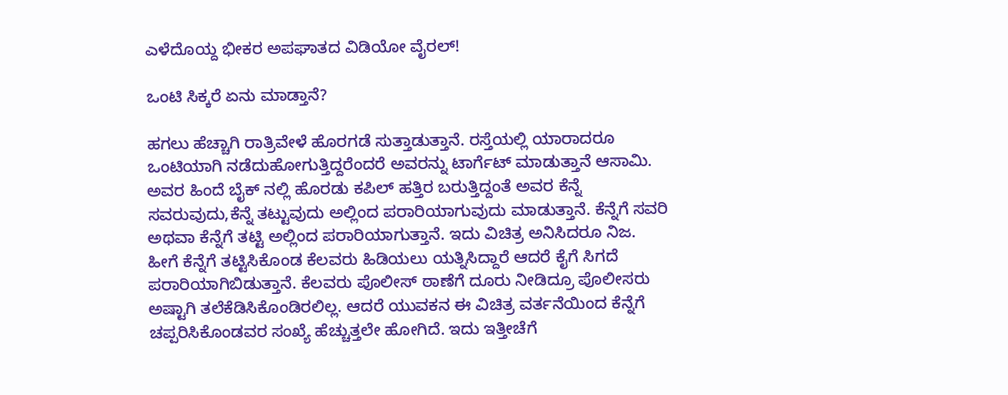ಎಳೆದೊಯ್ದ ಭೀಕರ ಅಪಘಾತದ ವಿಡಿಯೋ ವೈರಲ್!

ಒಂಟಿ ಸಿಕ್ಕರೆ ಏನು ಮಾಡ್ತಾನೆ?

ಹಗಲು ಹೆಚ್ಚಾಗಿ ರಾತ್ರಿವೇಳೆ ಹೊರಗಡೆ ಸುತ್ತಾಡುತ್ತಾನೆ. ರಸ್ತೆಯಲ್ಲಿ ಯಾರಾದರೂ ಒಂಟಿಯಾಗಿ ನಡೆದುಹೋಗುತ್ತಿದ್ದರೆಂದರೆ ಅವರನ್ನು ಟಾರ್ಗೆಟ್ ಮಾಡುತ್ತಾನೆ ಆಸಾಮಿ. ಅವರ ಹಿಂದೆ ಬೈಕ್ ನಲ್ಲಿ ಹೊರಡು ಕಪಿಲ್ ಹತ್ತಿರ ಬರುತ್ತಿದ್ದಂತೆ ಅವರ ಕೆನ್ನೆ ಸವರುವುದು,ಕೆನ್ನೆ ತಟ್ಟುವುದು ಅಲ್ಲಿಂದ ಪರಾರಿಯಾಗುವುದು ಮಾಡುತ್ತಾನೆ. ಕೆನ್ನೆಗೆ ಸವರಿ ಅಥವಾ ಕೆನ್ನೆಗೆ ತಟ್ಟಿ ಅಲ್ಲಿಂದ ಪರಾರಿಯಾಗುತ್ತಾನೆ. ಇದು ವಿಚಿತ್ರ ಅನಿಸಿದರೂ ನಿಜ. ಹೀಗೆ ಕೆನ್ನೆಗೆ ತಟ್ಟಿಸಿಕೊಂಡ ಕೆಲವರು ಹಿಡಿಯಲು ಯತ್ನಿಸಿದ್ದಾರೆ ಆದರೆ ಕೈಗೆ ಸಿಗದೆ ಪರಾರಿಯಾಗಿಬಿಡುತ್ತಾನೆ. ಕೆಲವರು ಪೊಲೀಸ್ ಠಾಣೆಗೆ ದೂರು ನೀಡಿದ್ರೂ ಪೊಲೀಸರು ಅಷ್ಟಾಗಿ ತಲೆಕೆಡಿಸಿಕೊಂಡಿರಲಿಲ್ಲ. ಆದರೆ ಯುವಕನ ಈ ವಿಚಿತ್ರ ವರ್ತನೆಯಿಂದ ಕೆನ್ನೆಗೆ ಚಪ್ಪರಿಸಿಕೊಂಡವರ ಸಂಖ್ಯೆ ಹೆಚ್ಚುತ್ತಲೇ ಹೋಗಿದೆ. ಇದು ಇತ್ತೀಚೆಗೆ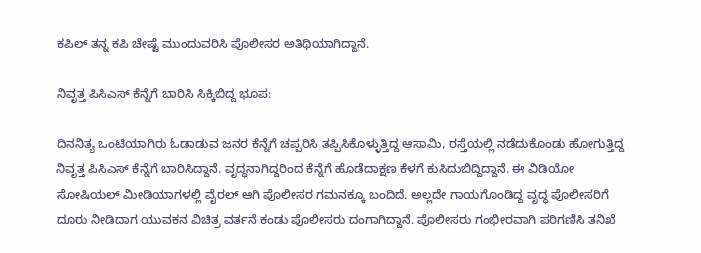ಕಪಿಲ್ ತನ್ನ ಕಪಿ ಚೇಷ್ಟೆ ಮುಂದುವರಿಸಿ ಪೊಲೀಸರ ಅತಿಥಿಯಾಗಿದ್ದಾನೆ.

ನಿವೃತ್ತ ಪಿಸಿಎಸ್ ಕೆನ್ನೆಗೆ ಬಾರಿಸಿ ಸಿಕ್ಕಿಬಿದ್ದ ಭೂಪ:

ದಿನನಿತ್ಯ ಒಂಟಿಯಾಗಿರು ಓಡಾಡುವ ಜನರ ಕೆನ್ನೆಗೆ ಚಪ್ಪರಿಸಿ ತಪ್ಪಿಸಿಕೊಳ್ಳುತ್ತಿದ್ದ ಆಸಾಮಿ, ರಸ್ತೆಯಲ್ಲಿ ನಡೆದುಕೊಂಡು ಹೋಗುತ್ತಿದ್ದ ನಿವೃತ್ತ ಪಿಸಿಎಸ್ ಕೆನ್ನೆಗೆ ಬಾರಿಸಿದ್ದಾನೆ. ವೃದ್ಧನಾಗಿದ್ದರಿಂದ ಕೆನ್ನೆಗೆ ಹೊಡೆದಾಕ್ಷಣ ಕೆಳಗೆ ಕುಸಿದುಬಿದ್ದಿದ್ದಾನೆ. ಈ ವಿಡಿಯೋ ಸೋಷಿಯಲ್ ಮೀಡಿಯಾಗಳಲ್ಲಿ ವೈರಲ್ ಆಗಿ ಪೊಲೀಸರ ಗಮನಕ್ಕೂ ಬಂದಿದೆ. ಅಲ್ಲದೇ ಗಾಯಗೊಂಡಿದ್ದ ವೃದ್ಧ ಪೊಲೀಸರಿಗೆ ದೂರು ನೀಡಿದಾಗ ಯುವಕನ ವಿಚಿತ್ರ ವರ್ತನೆ ಕಂಡು ಪೊಲೀಸರು ದಂಗಾಗಿದ್ದಾನೆ. ಪೊಲೀಸರು ಗಂಭೀರವಾಗಿ ಪರಿಗಣಿಸಿ ತನಿಖೆ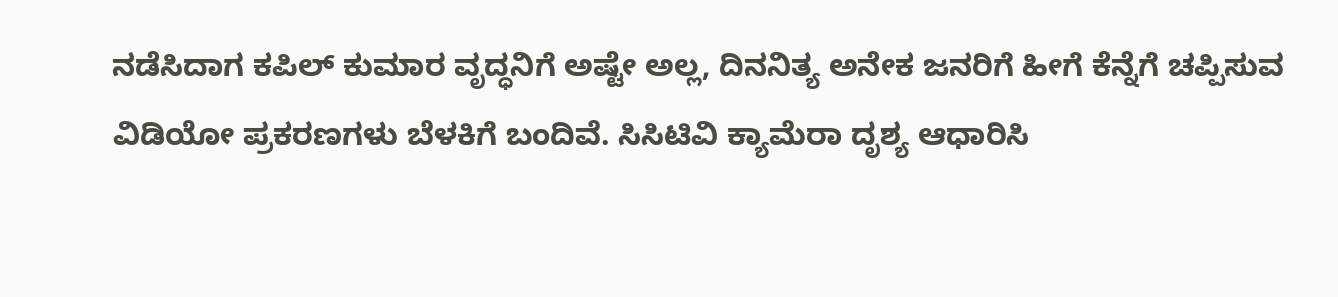ನಡೆಸಿದಾಗ ಕಪಿಲ್ ಕುಮಾರ ವೃದ್ಧನಿಗೆ ಅಷ್ಟೇ ಅಲ್ಲ, ದಿನನಿತ್ಯ ಅನೇಕ ಜನರಿಗೆ ಹೀಗೆ ಕೆನ್ನೆಗೆ ಚಪ್ಪಿಸುವ ವಿಡಿಯೋ ಪ್ರಕರಣಗಳು ಬೆಳಕಿಗೆ ಬಂದಿವೆ. ಸಿಸಿಟಿವಿ ಕ್ಯಾಮೆರಾ ದೃಶ್ಯ ಆಧಾರಿಸಿ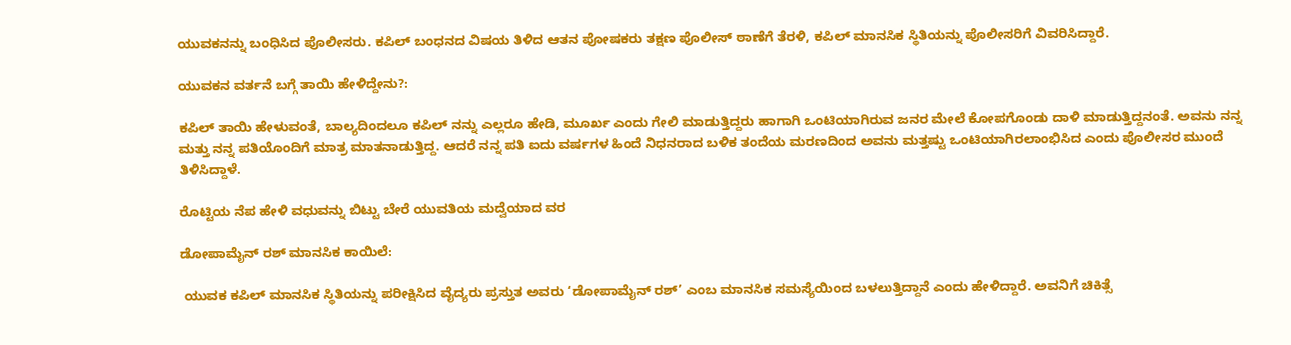ಯುವಕನನ್ನು ಬಂಧಿಸಿದ ಪೊಲೀಸರು. ಕಪಿಲ್ ಬಂಧನದ ವಿಷಯ ತಿಳಿದ ಆತನ ಪೋಷಕರು ತಕ್ಷಣ ಪೊಲೀಸ್ ಠಾಣೆಗೆ ತೆರಳಿ, ಕಪಿಲ್ ಮಾನಸಿಕ ಸ್ಥಿತಿಯನ್ನು ಪೊಲೀಸರಿಗೆ ವಿವರಿಸಿದ್ದಾರೆ.

ಯುವಕನ ವರ್ತನೆ ಬಗ್ಗೆ ತಾಯಿ ಹೇಳಿದ್ದೇನು?:

ಕಪಿಲ್ ತಾಯಿ ಹೇಳುವಂತೆ, ಬಾಲ್ಯದಿಂದಲೂ ಕಪಿಲ್ ನನ್ನು ಎಲ್ಲರೂ ಹೇಡಿ, ಮೂರ್ಖ ಎಂದು ಗೇಲಿ ಮಾಡುತ್ತಿದ್ದರು ಹಾಗಾಗಿ ಒಂಟಿಯಾಗಿರುವ ಜನರ ಮೇಲೆ ಕೋಪಗೊಂಡು ದಾಳಿ ಮಾಡುತ್ತಿದ್ದನಂತೆ. ಅವನು ನನ್ನ ಮತ್ತು ನನ್ನ ಪತಿಯೊಂದಿಗೆ ಮಾತ್ರ ಮಾತನಾಡುತ್ತಿದ್ದ. ಆದರೆ ನನ್ನ ಪತಿ ಐದು ವರ್ಷಗಳ ಹಿಂದೆ ನಿಧನರಾದ ಬಳಿಕ ತಂದೆಯ ಮರಣದಿಂದ ಅವನು ಮತ್ತಷ್ಟು ಒಂಟಿಯಾಗಿರಲಾಂಭಿಸಿದ ಎಂದು ಪೊಲೀಸರ ಮುಂದೆ ತಿಳಿಸಿದ್ದಾಳೆ.

ರೊಟ್ಟಿಯ ನೆಪ ಹೇಳಿ ವಧುವನ್ನು ಬಿಟ್ಟು ಬೇರೆ ಯುವತಿಯ ಮದ್ವೆಯಾದ ವರ

ಡೋಪಾಮೈನ್ ರಶ್ ಮಾನಸಿಕ ಕಾಯಿಲೆ:

 ಯುವಕ ಕಪಿಲ್ ಮಾನಸಿಕ ಸ್ಥಿತಿಯನ್ನು ಪರೀಕ್ಷಿಸಿದ ವೈದ್ಯರು ಪ್ರಸ್ತುತ ಅವರು ‘ಡೋಪಾಮೈನ್ ರಶ್’ ಎಂಬ ಮಾನಸಿಕ ಸಮಸ್ಯೆಯಿಂದ ಬಳಲುತ್ತಿದ್ದಾನೆ ಎಂದು ಹೇಳಿದ್ದಾರೆ. ಅವನಿಗೆ ಚಿಕಿತ್ಸೆ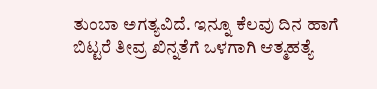ತುಂಬಾ ಅಗತ್ಯವಿದೆ. ಇನ್ನೂ ಕೆಲವು ದಿನ ಹಾಗೆ ಬಿಟ್ಟರೆ ತೀವ್ರ ಖಿನ್ನತೆಗೆ ಒಳಗಾಗಿ ಆತ್ಮಹತ್ಯೆ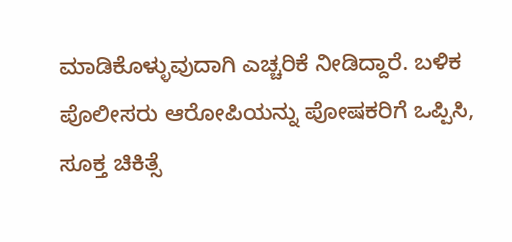ಮಾಡಿಕೊಳ್ಳುವುದಾಗಿ ಎಚ್ಚರಿಕೆ ನೀಡಿದ್ದಾರೆ. ಬಳಿಕ ಪೊಲೀಸರು ಆರೋಪಿಯನ್ನು ಪೋಷಕರಿಗೆ ಒಪ್ಪಿಸಿ, ಸೂಕ್ತ ಚಿಕಿತ್ಸೆ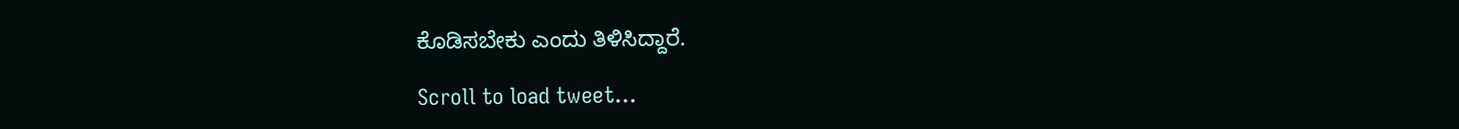ಕೊಡಿಸಬೇಕು ಎಂದು ತಿಳಿಸಿದ್ದಾರೆ.

Scroll to load tweet…